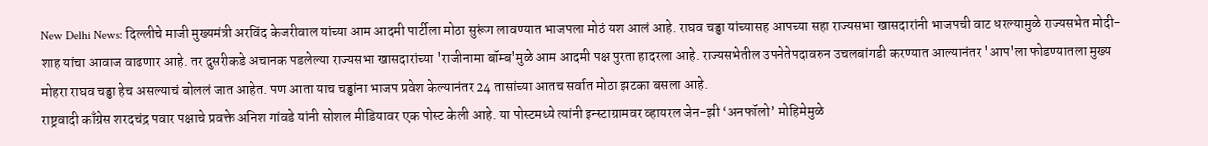New Delhi News: दिल्लीचे माजी मुख्यमंत्री अरविंद केजरीवाल यांच्या आम आदमी पार्टीला मोठा सुरूंग लावण्यात भाजपला मोठं यश आलं आहे. राघव चड्ढा यांच्यासह आपच्या सहा राज्यसभा खासदारांनी भाजपची वाट धरल्यामुळे राज्यसभेत मोदी-शाह यांचा आवाज वाढणार आहे. तर दुसरीकडे अचानक पडलेल्या राज्यसभा खासदारांच्या 'राजीनामा बॉम्ब'मुळे आम आदमी पक्ष पुरता हादरला आहे. राज्यसभेतील उपनेतेपदावरुन उचलबांगडी करण्यात आल्यानंतर 'आप'ला फोडण्यातला मुख्य मोहरा राघव चड्ढा हेच असल्याचं बोललं जात आहेत. पण आता याच चड्ढांना भाजप प्रवेश केल्यानंतर 24 तासांच्या आतच सर्वात मोठा झटका बसला आहे.
राष्ट्रवादी काँग्रेस शरदचंद्र पवार पक्षाचे प्रवक्ते अनिश गांवडे यांनी सोशल मीडियावर एक पोस्ट केली आहे. या पोस्टमध्ये त्यांनी इन्स्टाग्रामवर व्हायरल जेन-झी ‘अनफॉलो’ मोहिमेमुळे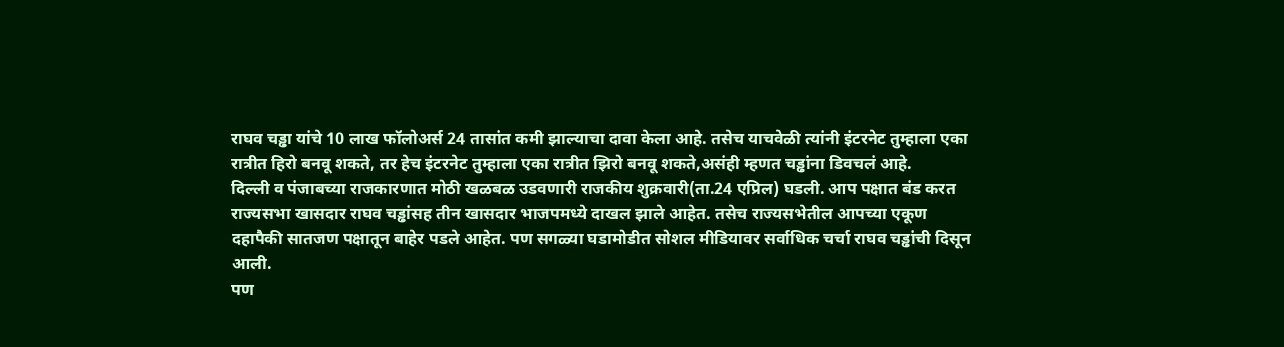राघव चड्ढा यांचे 10 लाख फॉलोअर्स 24 तासांत कमी झाल्याचा दावा केला आहे. तसेच याचवेळी त्यांनी इंटरनेट तुम्हाला एका रात्रीत हिरो बनवू शकते, तर हेच इंटरनेट तुम्हाला एका रात्रीत झिरो बनवू शकते,असंही म्हणत चड्ढांना डिवचलं आहे.
दिल्ली व पंजाबच्या राजकारणात मोठी खळबळ उडवणारी राजकीय शुक्रवारी(ता.24 एप्रिल) घडली. आप पक्षात बंड करत राज्यसभा खासदार राघव चड्ढांसह तीन खासदार भाजपमध्ये दाखल झाले आहेत. तसेच राज्यसभेतील आपच्या एकूण दहापैकी सातजण पक्षातून बाहेर पडले आहेत. पण सगळ्या घडामोडीत सोशल मीडियावर सर्वाधिक चर्चा राघव चड्ढांची दिसून आली.
पण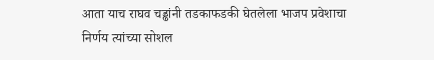आता याच राघव चड्ढांनी तडकाफडकी घेतलेला भाजप प्रवेशाचा निर्णय त्यांच्या सोशल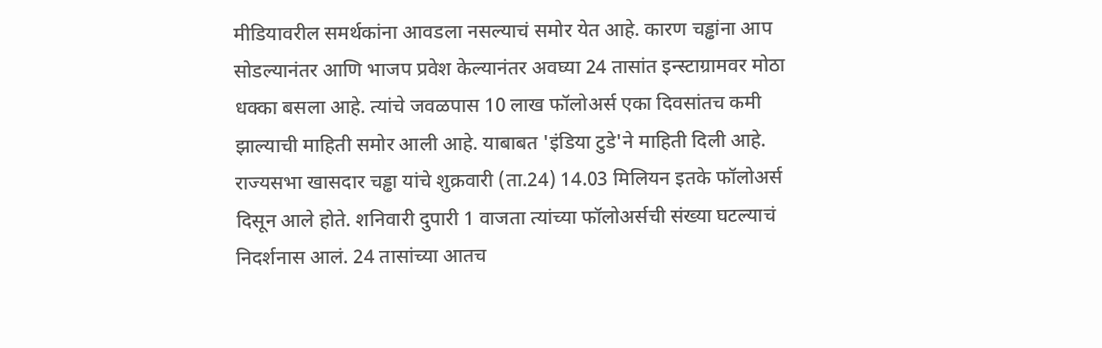मीडियावरील समर्थकांना आवडला नसल्याचं समोर येत आहे. कारण चड्ढांना आप सोडल्यानंतर आणि भाजप प्रवेश केल्यानंतर अवघ्या 24 तासांत इन्स्टाग्रामवर मोठा धक्का बसला आहे. त्यांचे जवळपास 10 लाख फॉलोअर्स एका दिवसांतच कमी झाल्याची माहिती समोर आली आहे. याबाबत 'इंडिया टुडे'ने माहिती दिली आहे.
राज्यसभा खासदार चड्ढा यांचे शुक्रवारी (ता.24) 14.03 मिलियन इतके फॉलोअर्स दिसून आले होते. शनिवारी दुपारी 1 वाजता त्यांच्या फॉलोअर्सची संख्या घटल्याचं निदर्शनास आलं. 24 तासांच्या आतच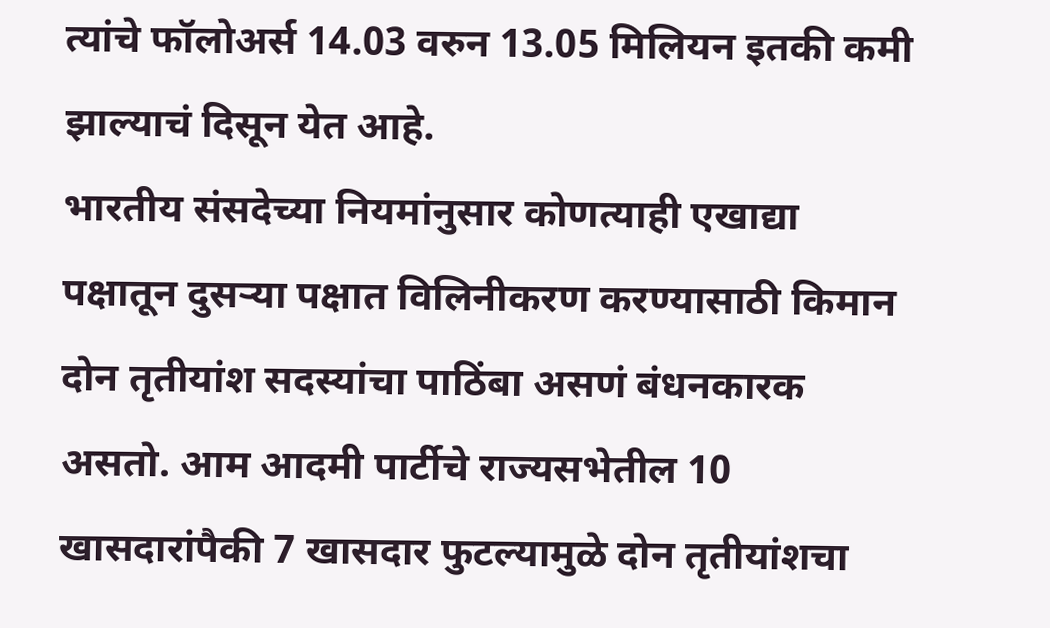त्यांचे फॉलोअर्स 14.03 वरुन 13.05 मिलियन इतकी कमी झाल्याचं दिसून येत आहे.
भारतीय संसदेच्या नियमांनुसार कोणत्याही एखाद्या पक्षातून दुसऱ्या पक्षात विलिनीकरण करण्यासाठी किमान दोन तृतीयांश सदस्यांचा पाठिंबा असणं बंधनकारक असतो. आम आदमी पार्टीचे राज्यसभेतील 10 खासदारांपैकी 7 खासदार फुटल्यामुळे दोन तृतीयांशचा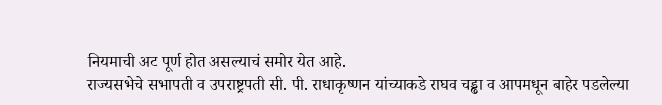नियमाची अट पूर्ण होत असल्याचं समोर येत आहे.
राज्यसभेचे सभापती व उपराष्ट्रपती सी. पी. राधाकृष्णन यांच्याकडे राघव चड्ढा व आपमधून बाहेर पडलेल्या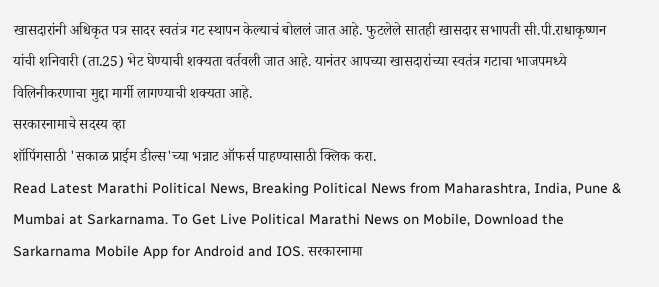खासदारांनी अधिकृत पत्र सादर स्वतंत्र गट स्थापन केल्याचं बोललं जात आहे. फुटलेले सातही खासदार सभापती सी.पी.राधाकृष्णन यांची शनिवारी (ता.25) भेट घेण्याची शक्यता वर्तवली जात आहे. यानंतर आपच्या खासदारांच्या स्वतंत्र गटाचा भाजपमध्ये विलिनीकरणाचा मुद्दा मार्गी लागण्याची शक्यता आहे.
सरकारनामाचे सदस्य व्हा
शॉपिंगसाठी 'सकाळ प्राईम डील्स'च्या भन्नाट ऑफर्स पाहण्यासाठी क्लिक करा.
Read Latest Marathi Political News, Breaking Political News from Maharashtra, India, Pune & Mumbai at Sarkarnama. To Get Live Political Marathi News on Mobile, Download the Sarkarnama Mobile App for Android and IOS. सरकारनामा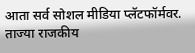आता सर्व सोशल मीडिया प्लॅटफॉर्मवर. ताज्या राजकीय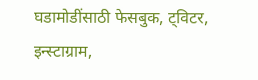घडामोडींसाठी फेसबुक, ट्विटर, इन्स्टाग्राम,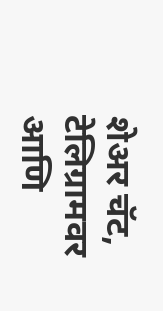शेअर चॅट, टेलिग्रामवर आणि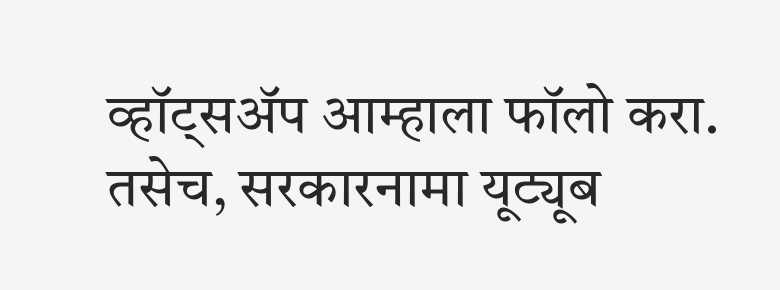व्हॉट्सॲप आम्हाला फॉलो करा. तसेच, सरकारनामा यूट्यूब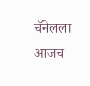चॅनेलला आजच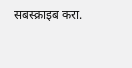सबस्क्राइब करा.